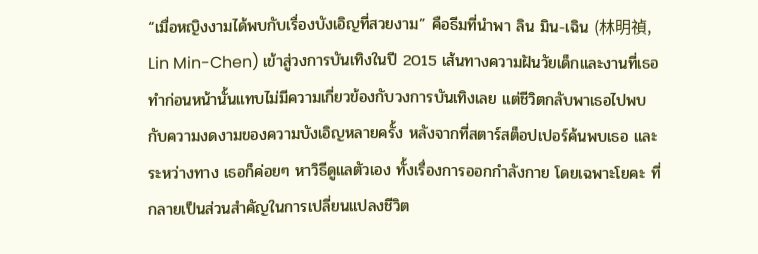“เมื่อหญิงงามได้พบกับเรื่องบังเอิญที่สวยงาม” คือธีมที่นำพา ลิน มิน-เฉิน (林明禎, Lin Min-Chen) เข้าสู่วงการบันเทิงในปี 2015 เส้นทางความฝันวัยเด็กและงานที่เธอทำก่อนหน้านั้นแทบไม่มีความเกี่ยวข้องกับวงการบันเทิงเลย แต่ชีวิตกลับพาเธอไปพบกับความงดงามของความบังเอิญหลายครั้ง หลังจากที่สตาร์สต็อปเปอร์ค้นพบเธอ และระหว่างทาง เธอก็ค่อยๆ หาวิธีดูแลตัวเอง ทั้งเรื่องการออกกำลังกาย โดยเฉพาะโยคะ ที่กลายเป็นส่วนสำคัญในการเปลี่ยนแปลงชีวิต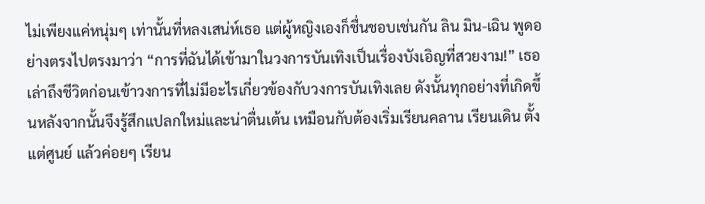ไม่เพียงแค่หนุ่มๆ เท่านั้นที่หลงเสน่ห์เธอ แต่ผู้หญิงเองก็ชื่นชอบเช่นกัน ลิน มิน-เฉิน พูดอย่างตรงไปตรงมาว่า “การที่ฉันได้เข้ามาในวงการบันเทิงเป็นเรื่องบังเอิญที่สวยงาม!” เธอเล่าถึงชีวิตก่อนเข้าวงการที่ไม่มีอะไรเกี่ยวข้องกับวงการบันเทิงเลย ดังนั้นทุกอย่างที่เกิดขึ้นหลังจากนั้นจึงรู้สึกแปลกใหม่และน่าตื่นเต้น เหมือนกับต้องเริ่มเรียนคลาน เรียนเดิน ตั้งแต่ศูนย์ แล้วค่อยๆ เรียน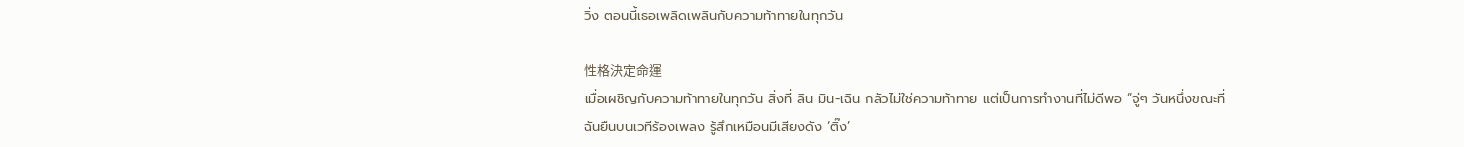วิ่ง ตอนนี้เธอเพลิดเพลินกับความท้าทายในทุกวัน

性格決定命運
เมื่อเผชิญกับความท้าทายในทุกวัน สิ่งที่ ลิน มิน-เฉิน กลัวไม่ใช่ความท้าทาย แต่เป็นการทำงานที่ไม่ดีพอ “จู่ๆ วันหนึ่งขณะที่ฉันยืนบนเวทีร้องเพลง รู้สึกเหมือนมีเสียงดัง ‘ติ๊ง’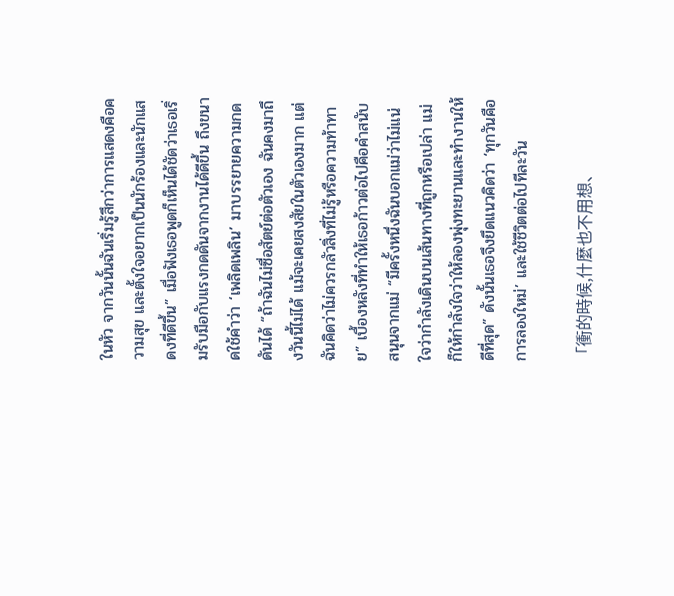ในหัว จากวันนั้นฉันเริ่มรู้สึกว่าการแสดงคือความสุข และตั้งใจอยากเป็นนักร้องและนักแสดงที่ดีขึ้น” เมื่อฟังเธอพูดก็เห็นได้ชัดว่าเธอเริ่มรับมือกับแรงกดดันจากงานได้ดีขึ้น ถึงขนาดใช้คำว่า ‘เพลิดเพลิน’ มาบรรยายความกดดันได้ “ถ้าฉันไม่ซื่อสัตย์ต่อตัวเอง ฉันคงมาถึงวันนี้ไม่ได้ แม้จะเคยสงสัยในตัวเองมาก แต่ฉันคิดว่าไม่ควรกลัวสิ่งที่ไม่รู้หรือความท้าทาย” เบื้องหลังที่ทำให้เธอก้าวต่อไปคือคำสนับสนุนจากแม่ “มีครั้งหนึ่งฉันบอกแม่ว่าไม่แน่ใจว่ากำลังเดินบนเส้นทางที่ถูกหรือเปล่า แม่ก็ให้กำลังใจว่าให้ลองพุ่งทะยานและทำงานให้ดีที่สุด” ดังนั้นเธอจึงยึดแนวคิดว่า ‘ทุกวันคือการลองใหม่’ และใช้ชีวิตต่อไปทีละวัน

「衝的時候,什麼也不用想、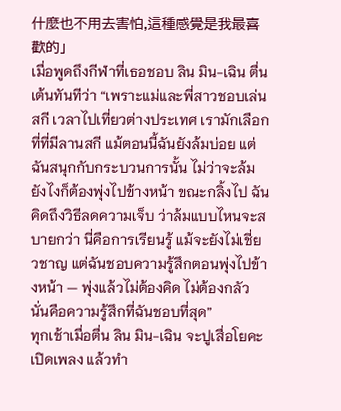什麼也不用去害怕,這種感覺是我最喜歡的」
เมื่อพูดถึงกีฬาที่เธอชอบ ลิน มิน-เฉิน ตื่นเต้นทันทีว่า “เพราะแม่และพี่สาวชอบเล่นสกี เวลาไปเที่ยวต่างประเทศ เรามักเลือกที่ที่มีลานสกี แม้ตอนนี้ฉันยังล้มบ่อย แต่ฉันสนุกกับกระบวนการนั้น ไม่ว่าจะล้มยังไงก็ต้องพุ่งไปข้างหน้า ขณะกลิ้งไป ฉันคิดถึงวิธีลดความเจ็บ ว่าล้มแบบไหนจะสบายกว่า นี่คือการเรียนรู้ แม้จะยังไม่เชี่ยวชาญ แต่ฉันชอบความรู้สึกตอนพุ่งไปข้างหน้า — พุ่งแล้วไม่ต้องคิด ไม่ต้องกลัว นั่นคือความรู้สึกที่ฉันชอบที่สุด”
ทุกเช้าเมื่อตื่น ลิน มิน-เฉิน จะปูเสื่อโยคะ เปิดเพลง แล้วทำ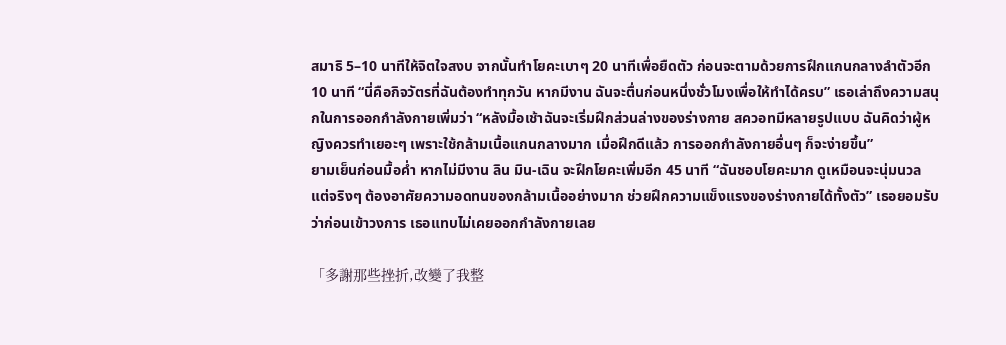สมาธิ 5–10 นาทีให้จิตใจสงบ จากนั้นทำโยคะเบาๆ 20 นาทีเพื่อยืดตัว ก่อนจะตามด้วยการฝึกแกนกลางลำตัวอีก 10 นาที “นี่คือกิจวัตรที่ฉันต้องทำทุกวัน หากมีงาน ฉันจะตื่นก่อนหนึ่งชั่วโมงเพื่อให้ทำได้ครบ” เธอเล่าถึงความสนุกในการออกกำลังกายเพิ่มว่า “หลังมื้อเช้าฉันจะเริ่มฝึกส่วนล่างของร่างกาย สควอทมีหลายรูปแบบ ฉันคิดว่าผู้หญิงควรทำเยอะๆ เพราะใช้กล้ามเนื้อแกนกลางมาก เมื่อฝึกดีแล้ว การออกกำลังกายอื่นๆ ก็จะง่ายขึ้น”
ยามเย็นก่อนมื้อค่ำ หากไม่มีงาน ลิน มิน-เฉิน จะฝึกโยคะเพิ่มอีก 45 นาที “ฉันชอบโยคะมาก ดูเหมือนจะนุ่มนวล แต่จริงๆ ต้องอาศัยความอดทนของกล้ามเนื้ออย่างมาก ช่วยฝึกความแข็งแรงของร่างกายได้ทั้งตัว” เธอยอมรับว่าก่อนเข้าวงการ เธอแทบไม่เคยออกกำลังกายเลย

「多謝那些挫折,改變了我整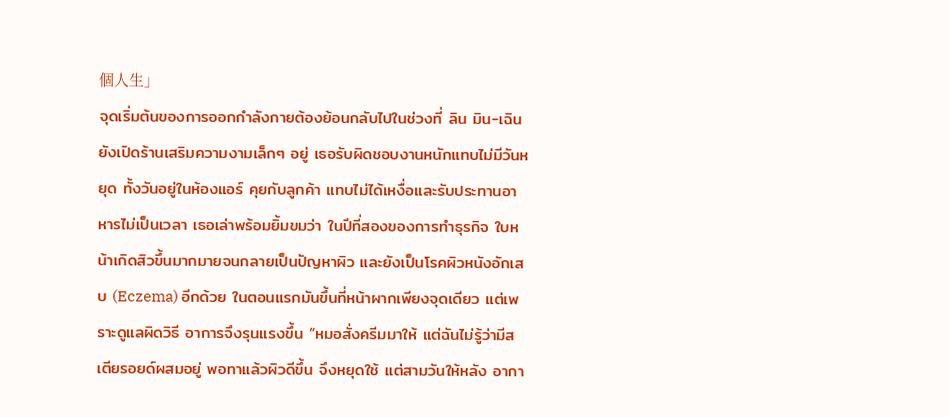個人生」
จุดเริ่มต้นของการออกกำลังกายต้องย้อนกลับไปในช่วงที่ ลิน มิน-เฉิน ยังเปิดร้านเสริมความงามเล็กๆ อยู่ เธอรับผิดชอบงานหนักแทบไม่มีวันหยุด ทั้งวันอยู่ในห้องแอร์ คุยกับลูกค้า แทบไม่ได้เหงื่อและรับประทานอาหารไม่เป็นเวลา เธอเล่าพร้อมยิ้มขมว่า ในปีที่สองของการทำธุรกิจ ใบหน้าเกิดสิวขึ้นมากมายจนกลายเป็นปัญหาผิว และยังเป็นโรคผิวหนังอักเสบ (Eczema) อีกด้วย ในตอนแรกมันขึ้นที่หน้าผากเพียงจุดเดียว แต่เพราะดูแลผิดวิธี อาการจึงรุนแรงขึ้น “หมอสั่งครีมมาให้ แต่ฉันไม่รู้ว่ามีสเตียรอยด์ผสมอยู่ พอทาแล้วผิวดีขึ้น จึงหยุดใช้ แต่สามวันให้หลัง อากา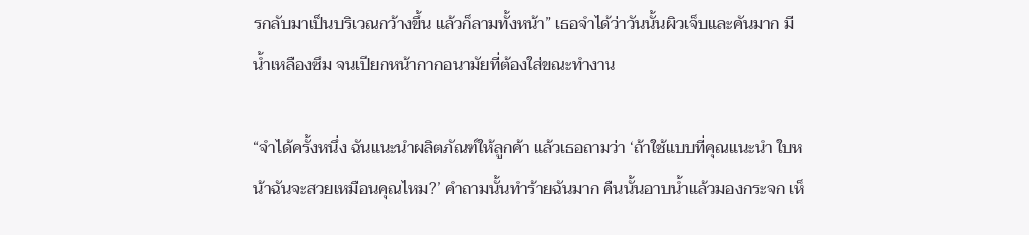รกลับมาเป็นบริเวณกว้างขึ้น แล้วก็ลามทั้งหน้า” เธอจำได้ว่าวันนั้นผิวเจ็บและคันมาก มีน้ำเหลืองซึม จนเปียกหน้ากากอนามัยที่ต้องใส่ขณะทำงาน

“จำได้ครั้งหนึ่ง ฉันแนะนำผลิตภัณฑ์ให้ลูกค้า แล้วเธอถามว่า ‘ถ้าใช้แบบที่คุณแนะนำ ใบหน้าฉันจะสวยเหมือนคุณไหม?’ คำถามนั้นทำร้ายฉันมาก คืนนั้นอาบน้ำแล้วมองกระจก เห็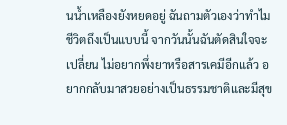นน้ำเหลืองยังหยดอยู่ ฉันถามตัวเองว่าทำไมชีวิตถึงเป็นแบบนี้ จากวันนั้นฉันตัดสินใจจะเปลี่ยน ไม่อยากพึ่งยาหรือสารเคมีอีกแล้ว อยากกลับมาสวยอย่างเป็นธรรมชาติและมีสุข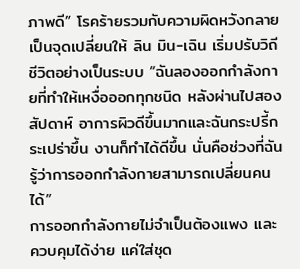ภาพดี” โรคร้ายรวมกับความผิดหวังกลายเป็นจุดเปลี่ยนให้ ลิน มิน-เฉิน เริ่มปรับวิถีชีวิตอย่างเป็นระบบ “ฉันลองออกกำลังกายที่ทำให้เหงื่อออกทุกชนิด หลังผ่านไปสองสัปดาห์ อาการผิวดีขึ้นมากและฉันกระปรี้กระเปร่าขึ้น งานก็ทำได้ดีขึ้น นั่นคือช่วงที่ฉันรู้ว่าการออกกำลังกายสามารถเปลี่ยนคนได้”
การออกกำลังกายไม่จำเป็นต้องแพง และควบคุมได้ง่าย แค่ใส่ชุด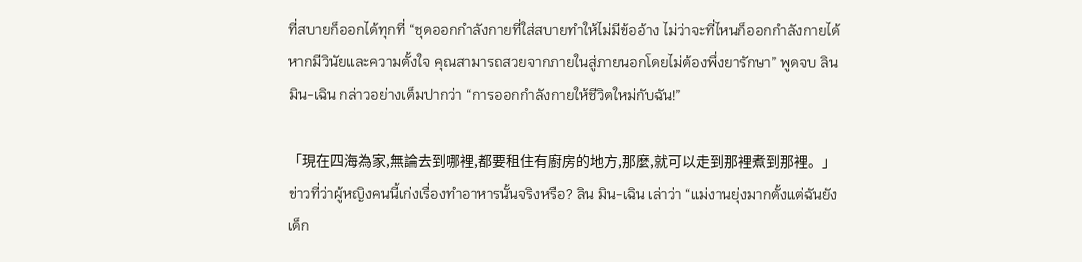ที่สบายก็ออกได้ทุกที่ “ชุดออกกำลังกายที่ใส่สบายทำให้ไม่มีข้ออ้าง ไม่ว่าจะที่ไหนก็ออกกำลังกายได้ หากมีวินัยและความตั้งใจ คุณสามารถสวยจากภายในสู่ภายนอกโดยไม่ต้องพึ่งยารักษา” พูดจบ ลิน มิน-เฉิน กล่าวอย่างเต็มปากว่า “การออกกำลังกายให้ชีวิตใหม่กับฉัน!”

「現在四海為家,無論去到哪裡,都要租住有廚房的地方,那麼,就可以走到那裡煮到那裡。」
ข่าวที่ว่าผู้หญิงคนนี้เก่งเรื่องทำอาหารนั้นจริงหรือ? ลิน มิน-เฉิน เล่าว่า “แม่งานยุ่งมากตั้งแต่ฉันยังเด็ก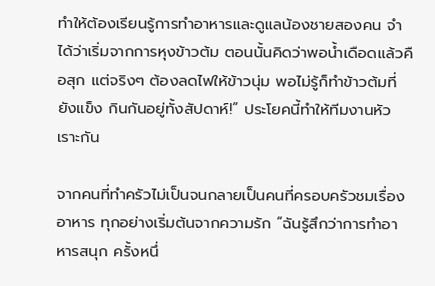ทำให้ต้องเรียนรู้การทำอาหารและดูแลน้องชายสองคน จำได้ว่าเริ่มจากการหุงข้าวต้ม ตอนนั้นคิดว่าพอน้ำเดือดแล้วคือสุก แต่จริงๆ ต้องลดไฟให้ข้าวนุ่ม พอไม่รู้ก็ทำข้าวต้มที่ยังแข็ง กินกันอยู่ทั้งสัปดาห์!” ประโยคนี้ทำให้ทีมงานหัวเราะกัน

จากคนที่ทำครัวไม่เป็นจนกลายเป็นคนที่ครอบครัวชมเรื่องอาหาร ทุกอย่างเริ่มต้นจากความรัก “ฉันรู้สึกว่าการทำอาหารสนุก ครั้งหนึ่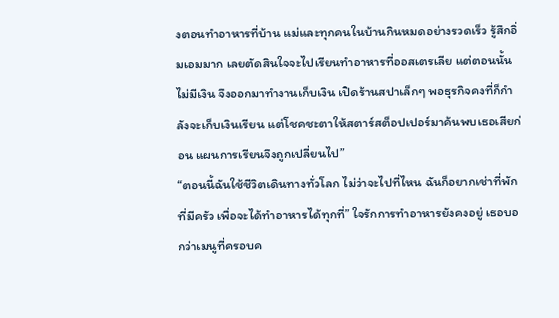งตอนทำอาหารที่บ้าน แม่และทุกคนในบ้านกินหมดอย่างรวดเร็ว รู้สึกอิ่มเอมมาก เลยตัดสินใจจะไปเรียนทำอาหารที่ออสเตรเลีย แต่ตอนนั้นไม่มีเงิน จึงออกมาทำงานเก็บเงิน เปิดร้านสปาเล็กๆ พอธุรกิจคงที่ก็กำลังจะเก็บเงินเรียน แต่โชคชะตาให้สตาร์สต็อปเปอร์มาค้นพบเธอเสียก่อน แผนการเรียนจึงถูกเปลี่ยนไป”
“ตอนนี้ฉันใช้ชีวิตเดินทางทั่วโลก ไม่ว่าจะไปที่ไหน ฉันก็อยากเช่าที่พักที่มีครัว เพื่อจะได้ทำอาหารได้ทุกที่” ใจรักการทำอาหารยังคงอยู่ เธอบอกว่าเมนูที่ครอบค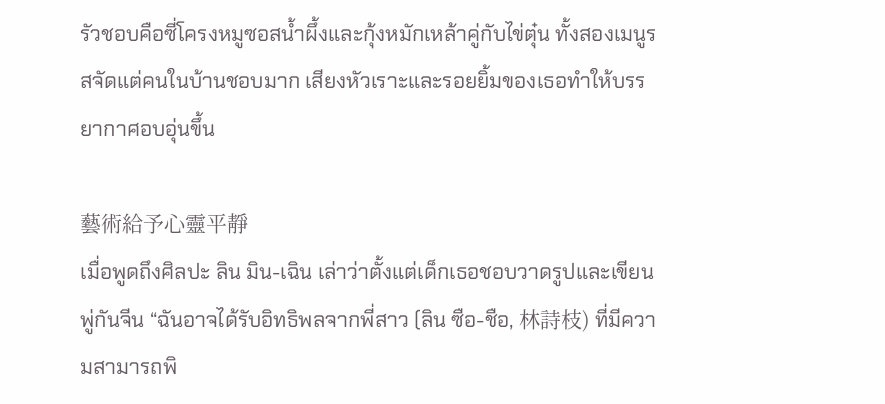รัวชอบคือซี่โครงหมูซอสน้ำผึ้งและกุ้งหมักเหล้าคู่กับไข่ตุ๋น ทั้งสองเมนูรสจัดแต่คนในบ้านชอบมาก เสียงหัวเราะและรอยยิ้มของเธอทำให้บรรยากาศอบอุ่นขึ้น

藝術給予心靈平靜
เมื่อพูดถึงศิลปะ ลิน มิน-เฉิน เล่าว่าตั้งแต่เด็กเธอชอบวาดรูปและเขียนพู่กันจีน “ฉันอาจได้รับอิทธิพลจากพี่สาว (ลิน ซือ-ชือ, 林詩枝) ที่มีความสามารถพิ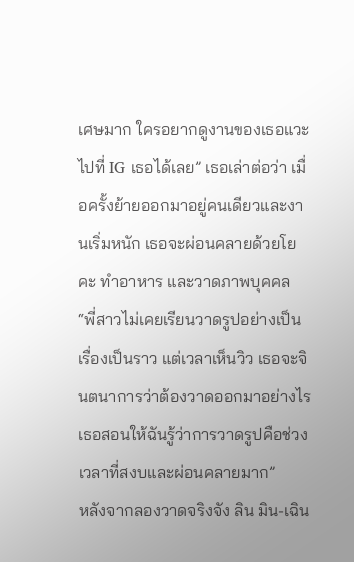เศษมาก ใครอยากดูงานของเธอแวะไปที่ IG เธอได้เลย” เธอเล่าต่อว่า เมื่อครั้งย้ายออกมาอยู่คนเดียวและงานเริ่มหนัก เธอจะผ่อนคลายด้วยโยคะ ทำอาหาร และวาดภาพบุคคล “พี่สาวไม่เคยเรียนวาดรูปอย่างเป็นเรื่องเป็นราว แต่เวลาเห็นวิว เธอจะจินตนาการว่าต้องวาดออกมาอย่างไร เธอสอนให้ฉันรู้ว่าการวาดรูปคือช่วงเวลาที่สงบและผ่อนคลายมาก”
หลังจากลองวาดจริงจัง ลิน มิน-เฉิน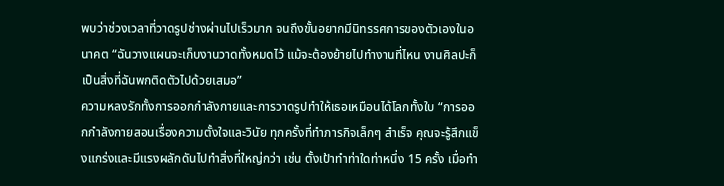พบว่าช่วงเวลาที่วาดรูปช่างผ่านไปเร็วมาก จนถึงขั้นอยากมีนิทรรศการของตัวเองในอนาคต “ฉันวางแผนจะเก็บงานวาดทั้งหมดไว้ แม้จะต้องย้ายไปทำงานที่ไหน งานศิลปะก็เป็นสิ่งที่ฉันพกติดตัวไปด้วยเสมอ”
ความหลงรักทั้งการออกกำลังกายและการวาดรูปทำให้เธอเหมือนได้โลกทั้งใบ “การออกกำลังกายสอนเรื่องความตั้งใจและวินัย ทุกครั้งที่ทำภารกิจเล็กๆ สำเร็จ คุณจะรู้สึกแข็งแกร่งและมีแรงผลักดันไปทำสิ่งที่ใหญ่กว่า เช่น ตั้งเป้าทำท่าใดท่าหนึ่ง 15 ครั้ง เมื่อทำ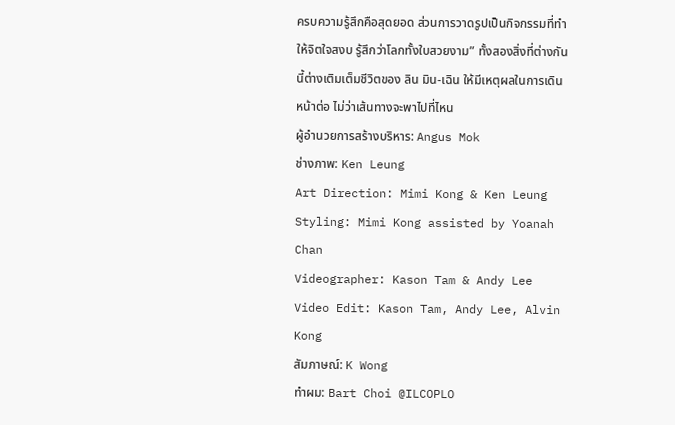ครบความรู้สึกคือสุดยอด ส่วนการวาดรูปเป็นกิจกรรมที่ทำให้จิตใจสงบ รู้สึกว่าโลกทั้งใบสวยงาม” ทั้งสองสิ่งที่ต่างกันนี้ต่างเติมเต็มชีวิตของ ลิน มิน-เฉิน ให้มีเหตุผลในการเดินหน้าต่อ ไม่ว่าเส้นทางจะพาไปที่ไหน
ผู้อำนวยการสร้างบริหาร: Angus Mok
ช่างภาพ: Ken Leung
Art Direction: Mimi Kong & Ken Leung
Styling: Mimi Kong assisted by Yoanah Chan
Videographer: Kason Tam & Andy Lee
Video Edit: Kason Tam, Andy Lee, Alvin Kong
สัมภาษณ์: K Wong
ทำผม: Bart Choi @ILCOPLO